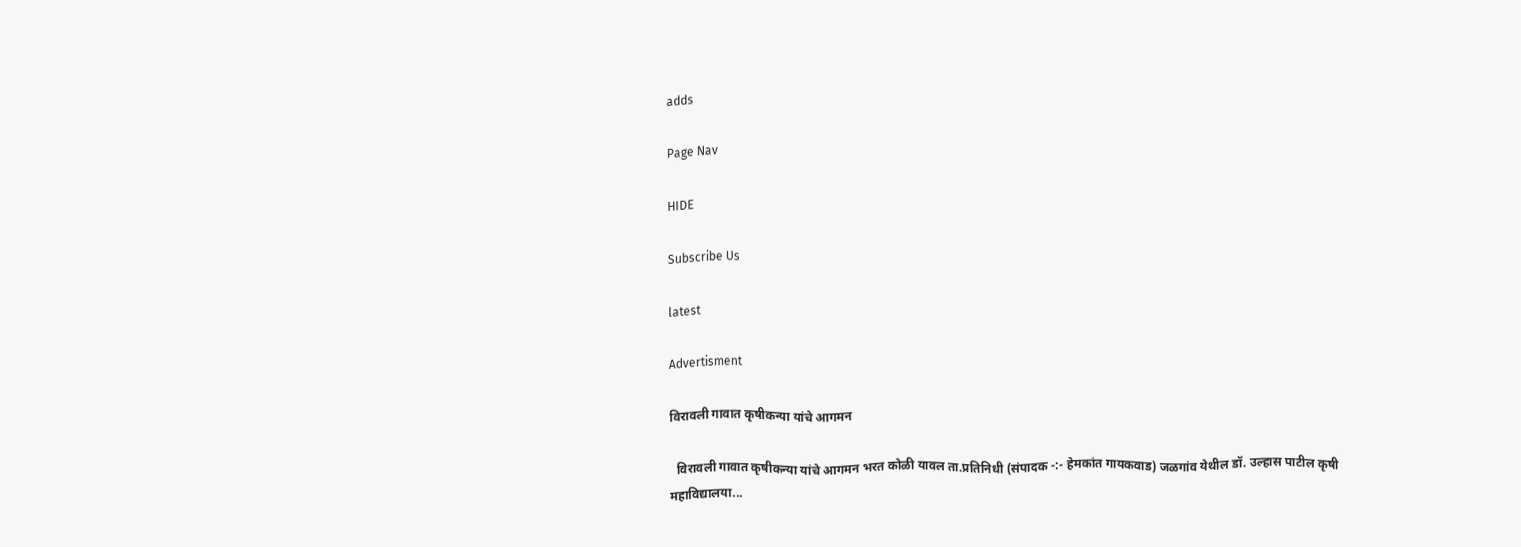adds

Page Nav

HIDE

Subscribe Us

latest

Advertisment

विरावली गावात कृषीकन्या यांचे आगमन

  विरावली गावात कृषीकन्या यांचे आगमन भरत कोळी यावल ता.प्रतिनिधी (संपादक -:- हेमकांत गायकवाड) जळगांव येथील डॉ. उल्हास पाटील कृषी महाविद्यालया...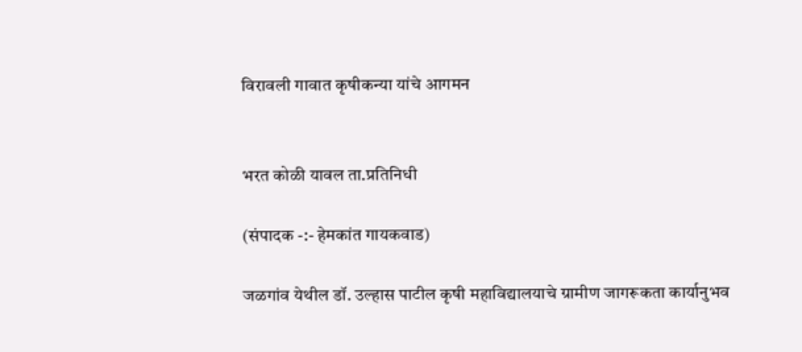विरावली गावात कृषीकन्या यांचे आगमन


भरत कोळी यावल ता.प्रतिनिधी

(संपादक -:- हेमकांत गायकवाड)

जळगांव येथील डॉ. उल्हास पाटील कृषी महाविद्यालयाचे ग्रामीण जागरूकता कार्यानुभव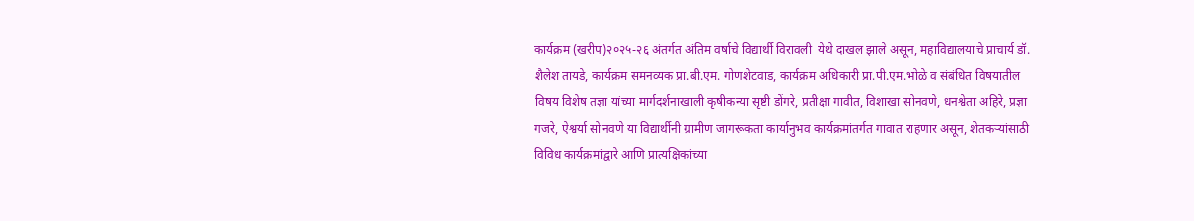कार्यक्रम (खरीप)२०२५-२६ अंतर्गत अंतिम वर्षाचे विद्यार्थी विरावली  येथे दाखल झाले असून, महाविद्यालयाचे प्राचार्य डॉ. शैलेश तायडे, कार्यक्रम समनव्यक प्रा.बी.एम. गोणशेटवाड, कार्यक्रम अधिकारी प्रा.पी.एम.भोळे व संबंधित विषयातील विषय विशेष तज्ञा यांच्या मार्गदर्शनाखाली कृषीकन्या सृष्टी डोंगरे, प्रतीक्षा गावीत, विशाखा सोनवणे, धनश्वेता अहिरे, प्रज्ञा गजरे, ऐश्वर्या सोनवणे या विद्यार्थीनी ग्रामीण जागरूकता कार्यानुभव कार्यक्रमांतर्गत गावात राहणार असून, शेतकऱ्यांसाठी विविध कार्यक्रमांद्वारे आणि प्रात्यक्षिकांच्या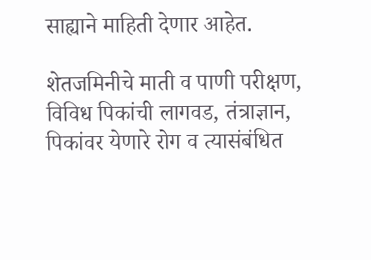साह्याने माहिती देणार आहेत.

शेतजमिनीचे माती व पाणी परीक्षण, विविध पिकांची लागवड, तंत्राज्ञान, पिकांवर येणारे रोग व त्यासंबंधित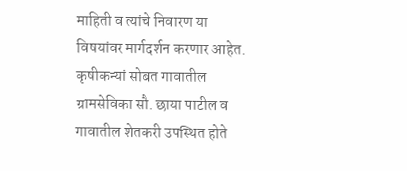माहिती व त्यांचे निवारण या विषयांवर मार्गदर्शन करणार आहेत. कृषीकन्यां सोबत गावातील ग्रामसेविका सौ. छाया पाटील व गावातील शेतकरी उपस्थित होते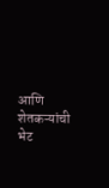आणि शेतकऱ्यांची भेट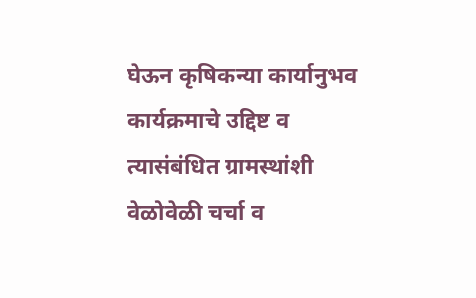घेऊन कृषिकन्या कार्यानुभव कार्यक्रमाचे उद्दिष्ट व त्यासंबंधित ग्रामस्थांशी वेळोवेळी चर्चा व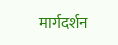मार्गदर्शन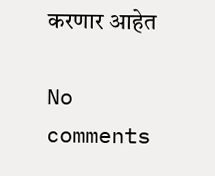करणार आहेत

No comments